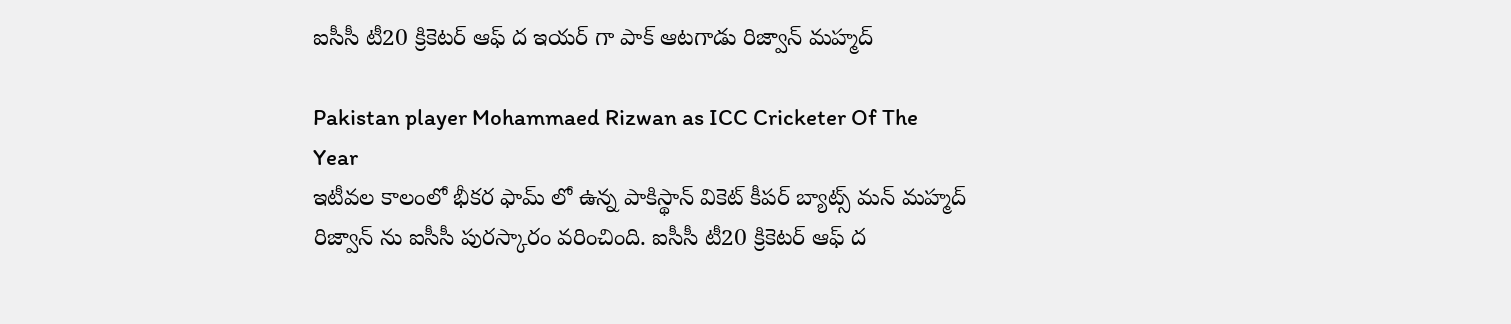ఐసీసీ టీ20 క్రికెటర్ ఆఫ్ ద ఇయర్ గా పాక్ ఆటగాడు రిజ్వాన్ మహ్మద్

Pakistan player Mohammaed Rizwan as ICC Cricketer Of The Year
ఇటీవల కాలంలో భీకర ఫామ్ లో ఉన్న పాకిస్థాన్ వికెట్ కీపర్ బ్యాట్స్ మన్ మహ్మద్ రిజ్వాన్ ను ఐసీసీ పురస్కారం వరించింది. ఐసీసీ టీ20 క్రికెటర్ ఆఫ్ ద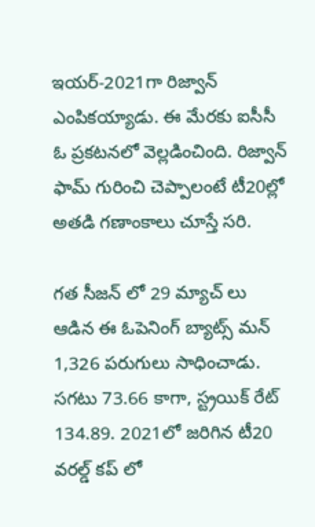ఇయర్-2021గా రిజ్వాన్ ఎంపికయ్యాడు. ఈ మేరకు ఐసీసీ ఓ ప్రకటనలో వెల్లడించింది. రిజ్వాన్ ఫామ్ గురించి చెప్పాలంటే టీ20ల్లో అతడి గణాంకాలు చూస్తే సరి.

గత సీజన్ లో 29 మ్యాచ్ లు ఆడిన ఈ ఓపెనింగ్ బ్యాట్స్ మన్ 1,326 పరుగులు సాధించాడు. సగటు 73.66 కాగా, స్ట్రయిక్ రేట్ 134.89. 2021లో జరిగిన టీ20 వరల్డ్ కప్ లో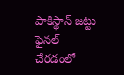పాకిస్థాన్ జట్టు ఫైనల్ చేరడంలో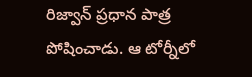రిజ్వాన్ ప్రధాన పాత్ర పోషించాడు. ఆ టోర్నీలో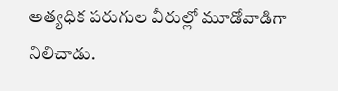అత్యధిక పరుగుల వీరుల్లో మూడోవాడిగా నిలిచాడు.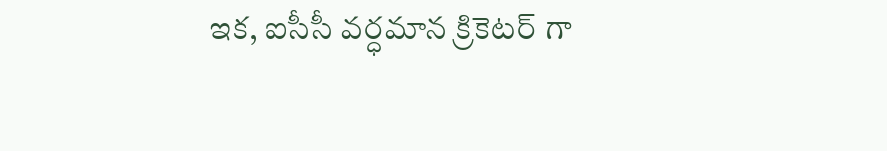ఇక, ఐసీసీ వర్ధమాన క్రికెటర్ గా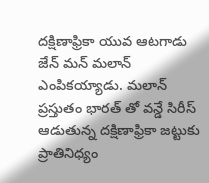దక్షిణాఫ్రికా యువ ఆటగాడు జేన్ మన్ మలాన్ ఎంపికయ్యాడు. మలాన్ ప్రస్తుతం భారత్ తో వన్డే సిరీస్ ఆడుతున్న దక్షిణాఫ్రికా జట్టుకు ప్రాతినిధ్యం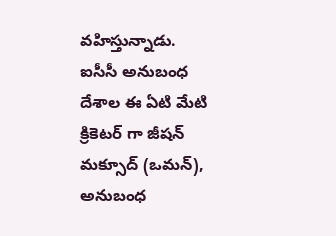వహిస్తున్నాడు. ఐసీసీ అనుబంధ దేశాల ఈ ఏటి మేటి క్రికెటర్ గా జీషన్ మక్సూద్ (ఒమన్), అనుబంధ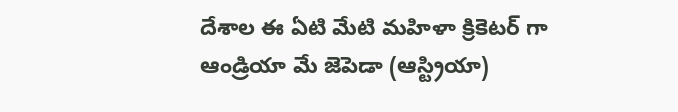దేశాల ఈ ఏటి మేటి మహిళా క్రికెటర్ గా ఆండ్రియా మే జెపెడా (ఆస్ట్రియా)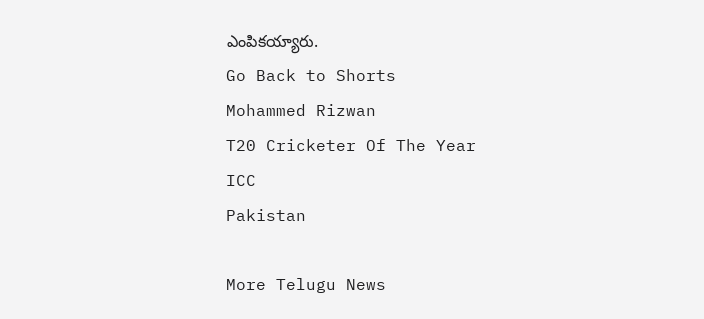ఎంపికయ్యారు.
Go Back to Shorts
Mohammed Rizwan
T20 Cricketer Of The Year
ICC
Pakistan

More Telugu News